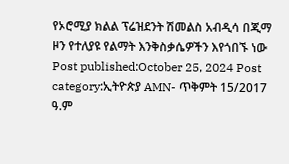የኦሮሚያ ክልል ፕሬዝደንት ሽመልስ አብዲሳ በጂማ ዞን የተለያዩ የልማት እንቅስቃሴዎችን እየጎበኙ ነው Post published:October 25, 2024 Post category:ኢትዮጵያ AMN- ጥቅምት 15/2017 ዓ.ም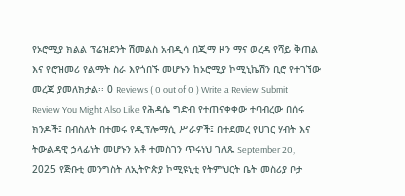የኦሮሚያ ክልል ፕሬዝደንት ሽመልስ አብዲሳ በጂማ ዞን ማና ወረዳ የሻይ ቅጠል እና የሮዝመሪ የልማት ስራ እየጎበኙ መሆኑን ከኦሮሚያ ኮሚኒኬሽን ቢሮ የተገኘው መረጃ ያመለክታል፡፡ 0 Reviews ( 0 out of 0 ) Write a Review Submit Review You Might Also Like የሕዳሴ ግድብ የተጠናቀቀው ተባብረው በሰሩ ክንዶች፤ በብስለት በተመሩ የዲፕሎማሲ ሥራዎች፤ በተደመረ የሀገር ሃብት እና ትውልዳዊ ኃላፊነት መሆኑን አቶ ተመስገን ጥሩነህ ገለጹ September 20, 2025 የጅቡቲ መንግስት ለኢትዮጵያ ኮሚዩኒቲ የትምህርት ቤት መስሪያ ቦታ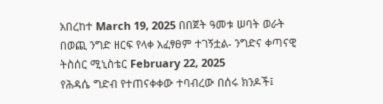አበረከተ March 19, 2025 በበጀት ዓመቱ ሠባት ወራት በወጪ ንግድ ዘርፍ የላቀ አፈፃፀም ተገኝቷል- ንግድና ቀጣናዊ ትስሰር ሚኒስቴር February 22, 2025
የሕዳሴ ግድብ የተጠናቀቀው ተባብረው በሰሩ ክንዶች፤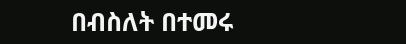በብስለት በተመሩ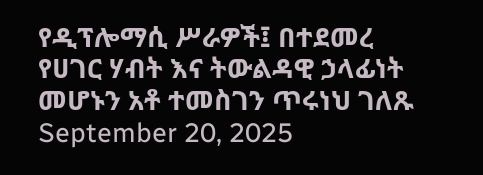የዲፕሎማሲ ሥራዎች፤ በተደመረ የሀገር ሃብት እና ትውልዳዊ ኃላፊነት መሆኑን አቶ ተመስገን ጥሩነህ ገለጹ September 20, 2025